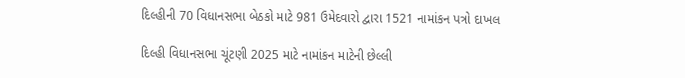દિલ્હીની 70 વિધાનસભા બેઠકો માટે 981 ઉમેદવારો દ્વારા 1521 નામાંકન પત્રો દાખલ

દિલ્હી વિધાનસભા ચૂંટણી 2025 માટે નામાંકન માટેની છેલ્લી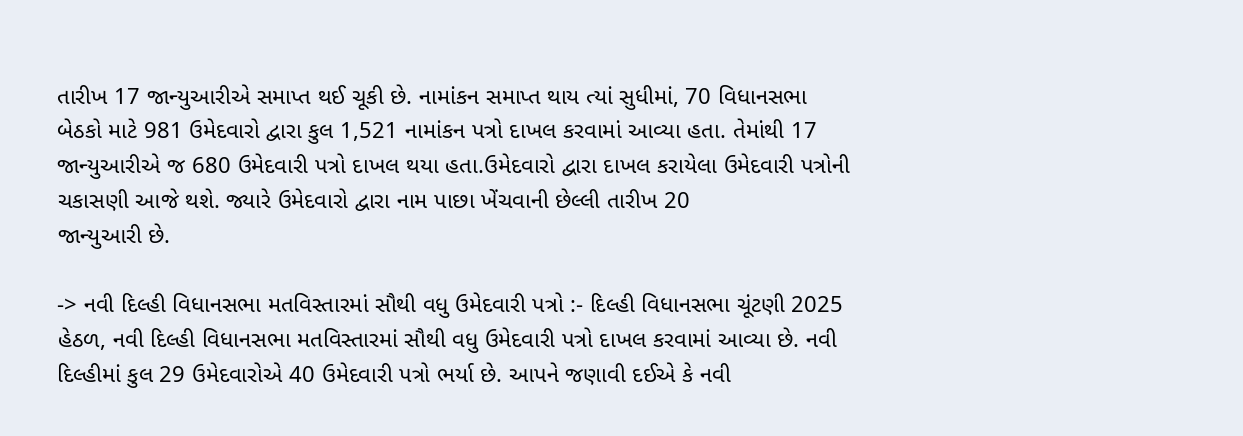તારીખ 17 જાન્યુઆરીએ સમાપ્ત થઈ ચૂકી છે. નામાંકન સમાપ્ત થાય ત્યાં સુધીમાં, 70 વિધાનસભા બેઠકો માટે 981 ઉમેદવારો દ્વારા કુલ 1,521 નામાંકન પત્રો દાખલ કરવામાં આવ્યા હતા. તેમાંથી 17 જાન્યુઆરીએ જ 680 ઉમેદવારી પત્રો દાખલ થયા હતા.ઉમેદવારો દ્વારા દાખલ કરાયેલા ઉમેદવારી પત્રોની ચકાસણી આજે થશે. જ્યારે ઉમેદવારો દ્વારા નામ પાછા ખેંચવાની છેલ્લી તારીખ 20
જાન્યુઆરી છે.

-> નવી દિલ્હી વિધાનસભા મતવિસ્તારમાં સૌથી વધુ ઉમેદવારી પત્રો :- દિલ્હી વિધાનસભા ચૂંટણી 2025 હેઠળ, નવી દિલ્હી વિધાનસભા મતવિસ્તારમાં સૌથી વધુ ઉમેદવારી પત્રો દાખલ કરવામાં આવ્યા છે. નવી દિલ્હીમાં કુલ 29 ઉમેદવારોએ 40 ઉમેદવારી પત્રો ભર્યા છે. આપને જણાવી દઈએ કે નવી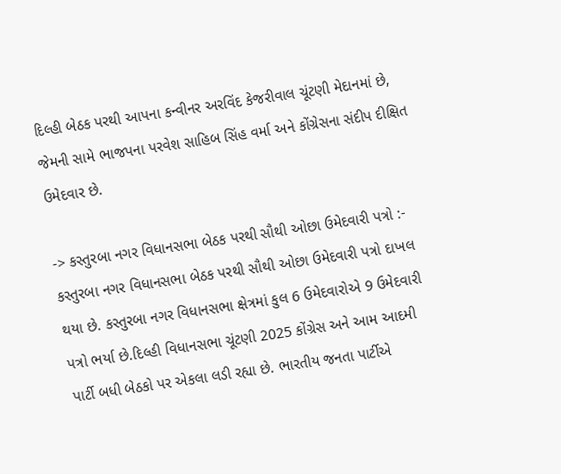દિલ્હી બેઠક પરથી આપના કન્વીનર અરવિંદ કેજરીવાલ ચૂંટણી મેદાનમાં છે, જેમની સામે ભાજપના પરવેશ સાહિબ સિંહ વર્મા અને કોંગ્રેસના સંદીપ દીક્ષિત ઉમેદવાર છે.

-> કસ્તુરબા નગર વિધાનસભા બેઠક પરથી સૌથી ઓછા ઉમેદવારી પત્રો :- કસ્તુરબા નગર વિધાનસભા બેઠક પરથી સૌથી ઓછા ઉમેદવારી પત્રો દાખલ થયા છે. કસ્તુરબા નગર વિધાનસભા ક્ષેત્રમાં કુલ 6 ઉમેદવારોએ 9 ઉમેદવારી પત્રો ભર્યા છે.દિલ્હી વિધાનસભા ચૂંટણી 2025 કોંગ્રેસ અને આમ આદમી પાર્ટી બધી બેઠકો પર એકલા લડી રહ્યા છે. ભારતીય જનતા પાર્ટીએ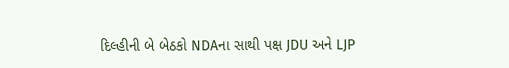દિલ્હીની બે બેઠકો NDAના સાથી પક્ષ JDU અને LJP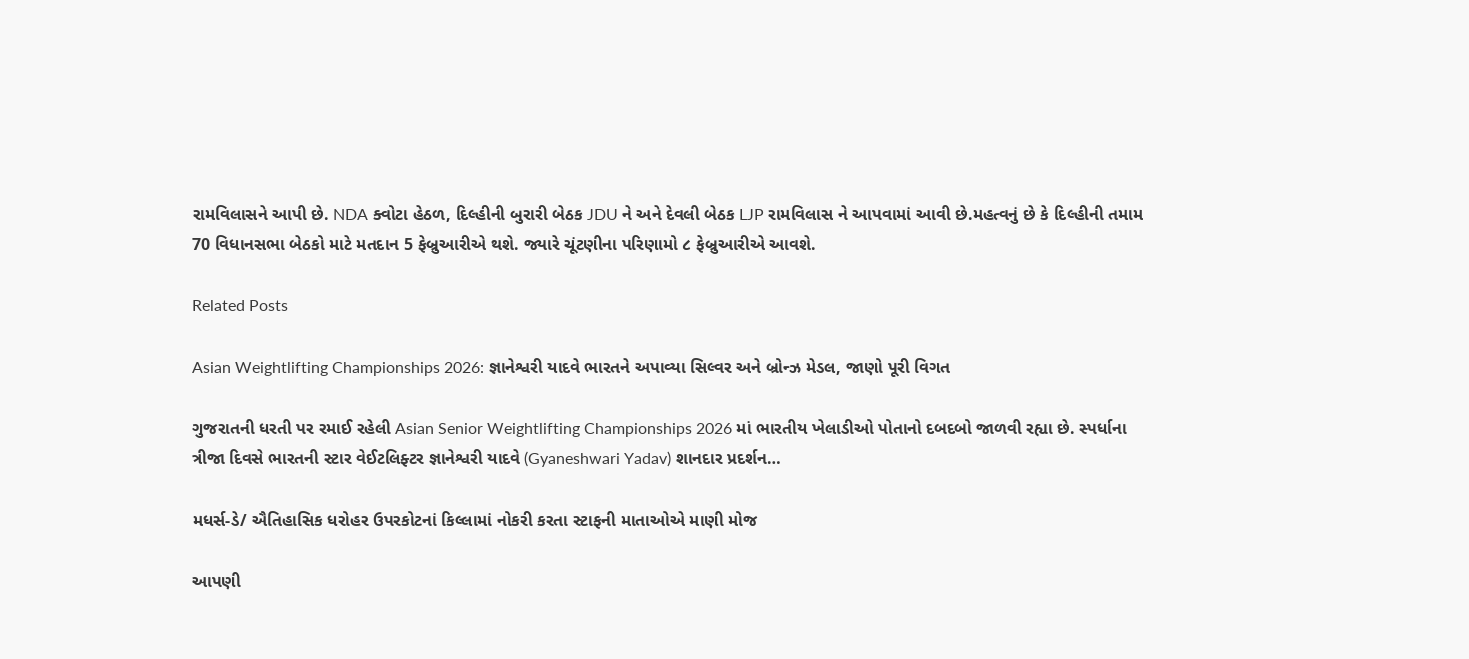રામવિલાસને આપી છે. NDA ક્વોટા હેઠળ, દિલ્હીની બુરારી બેઠક JDU ને અને દેવલી બેઠક LJP રામવિલાસ ને આપવામાં આવી છે.મહત્વનું છે કે દિલ્હીની તમામ 70 વિધાનસભા બેઠકો માટે મતદાન 5 ફેબ્રુઆરીએ થશે. જ્યારે ચૂંટણીના પરિણામો ૮ ફેબ્રુઆરીએ આવશે.

Related Posts

Asian Weightlifting Championships 2026: જ્ઞાનેશ્વરી યાદવે ભારતને અપાવ્યા સિલ્વર અને બ્રોન્ઝ મેડલ, જાણો પૂરી વિગત

ગુજરાતની ધરતી પર રમાઈ રહેલી Asian Senior Weightlifting Championships 2026 માં ભારતીય ખેલાડીઓ પોતાનો દબદબો જાળવી રહ્યા છે. સ્પર્ધાના ત્રીજા દિવસે ભારતની સ્ટાર વેઈટલિફ્ટર જ્ઞાનેશ્વરી યાદવે (Gyaneshwari Yadav) શાનદાર પ્રદર્શન…

મધર્સ-ડે/ ઐતિહાસિક ધરોહર ઉપરકોટનાં કિલ્લામાં નોકરી કરતા સ્ટાફની માતાઓએ માણી મોજ

આપણી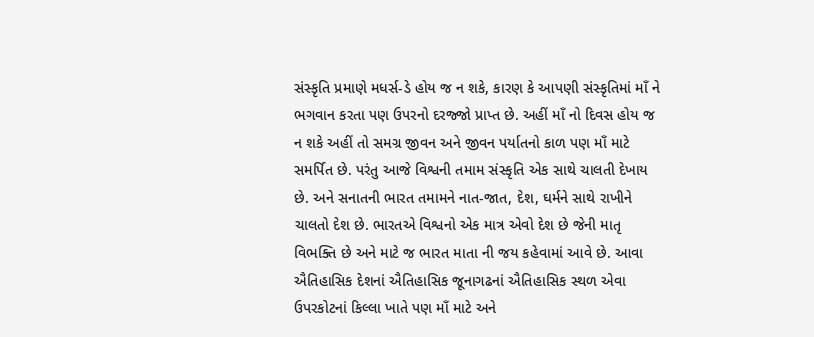સંસ્કૃતિ પ્રમાણે મધર્સ-ડે હોય જ ન શકે, કારણ કે આપણી સંસ્કૃતિમાં માઁ ને ભગવાન કરતા પણ ઉપરનો દરજ્જો પ્રાપ્ત છે. અહીં માઁ નો દિવસ હોય જ ન શકે અહીં તો સમગ્ર જીવન અને જીવન પર્યાતનો કાળ પણ માઁ માટે સમર્પિત છે. પરંતુ આજે વિશ્વની તમામ સંસ્કૃતિ એક સાથે ચાલતી દેખાય છે. અને સનાતની ભારત તમામને નાત-જાત, દેશ, ઘર્મને સાથે રાખીને ચાલતો દેશ છે. ભારતએ વિશ્વનો એક માત્ર એવો દેશ છે જેની માતૃ વિભક્તિ છે અને માટે જ ભારત માતા ની જય કહેવામાં આવે છે. આવા ઐતિહાસિક દેશનાં ઐતિહાસિક જૂનાગઢનાં ઐતિહાસિક સ્થળ એવા ઉપરકોટનાં કિલ્લા ખાતે પણ માઁ માટે અને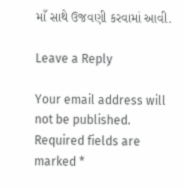માઁ સાથે ઉજવણી કરવામાં આવી.

Leave a Reply

Your email address will not be published. Required fields are marked *